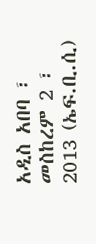አዲስ አበባ ፣ መስከረም 2 ፣ 2013 (ኤፍ.ቢ.ሲ)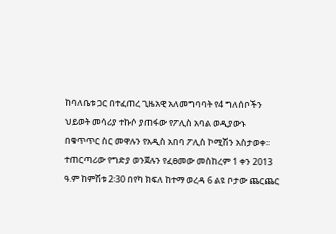ከባለቤቱ ጋር በተፈጠረ ጊዜአዊ አለመግባባት የ4 ግለሰቦችን ህይወት መሳሪያ ተኩሶ ያጠፋው የፖሊስ አባል ወዲያውኑ በቁጥጥር ስር መዋሉን የአዲስ አበባ ፖሊስ ኮሚሽን አስታወቀ፡፡
ተጠርጣሪው የግድያ ወንጀሉን የፈፀመው መስከረም 1 ቀን 2013 ዓ.ም ከምሽቱ 2፡30 በየካ ክፍለ ከተማ ወረዳ 6 ልዩ ቦታው ጨርጨር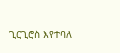ጊርጊሮስ እየተባለ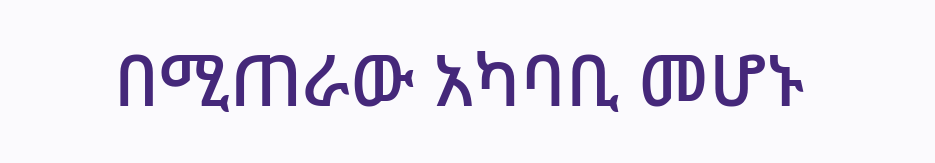በሚጠራው አካባቢ መሆኑ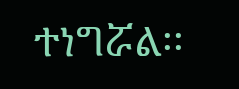ተነግሯል፡፡